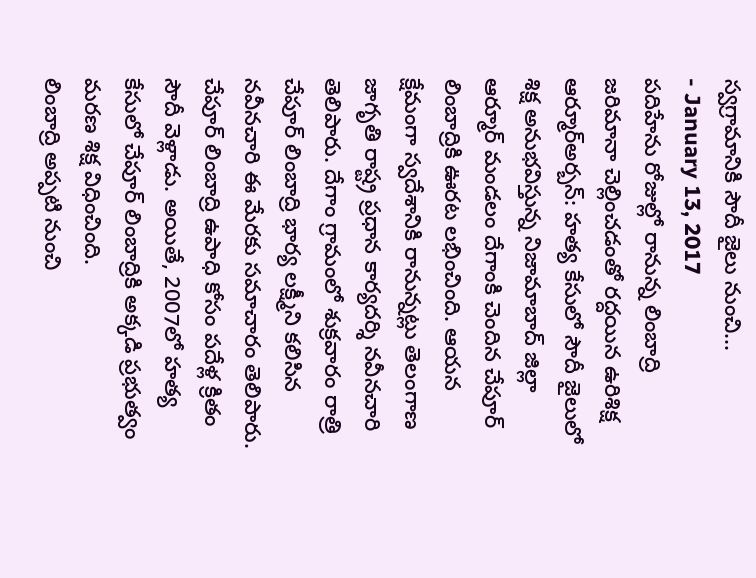స్వగ్రామానికి సౌదీ జైలు నుంచి...
- January 13, 2017
పదిహేను రోజుల్లో రానున్న లింబాద్రి
జరిమానా చెల్లించడంతో రద్దయిన ఉరిశిక్ష
ఆర్మూర్అర్బన్: హత్య కేసులో సౌదీ జైలులో శిక్ష అనుభవిస్తున్న నిజామాబాద్ జిల్లా ఆర్మూర్ మండలం దేగాంకి చెందిన చేపూర్ లింబాద్రికి ఊరట లభించింది. ఆయన క్షేమంగా స్వదేశానికి రానున్నట్లు తెలంగాణ జాగృతి రాష్ట్ర ప్రధాన కార్యదర్శి నవీనచారి తెలిపారు. దేగాం గ్రామంలో శుక్రవారం రాత్రి చేపూర్ లింబాద్రి భార్య లక్ష్మీని కలిసిన నవీనచారి ఈ మేరకు సమాచారం తెలిపారు. చేపూర్ లింబాద్రి ఉపాధి కోసం పదేళ్ల క్రితం సౌదీ వెళ్లాడు. అయితే, 2007లో హత్య కేసులో చేపూర్ లింబాద్రికి అక్కడి ప్రభుత్వం మరణ శిక్ష విధించింది.
లింబాద్రి అప్పటి నుంచి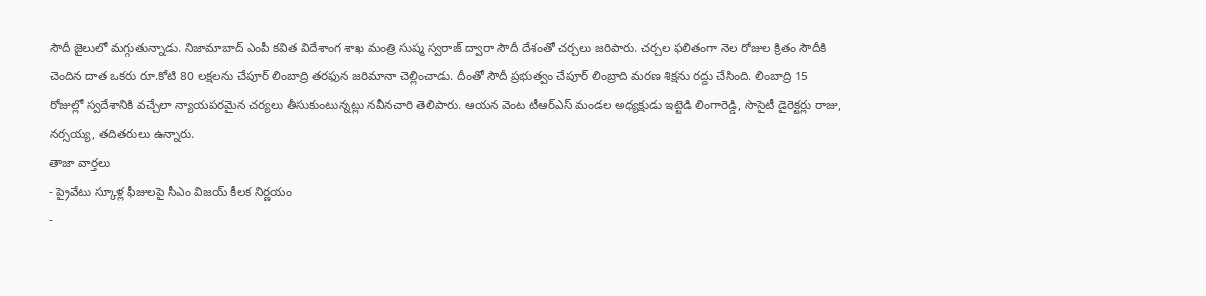సౌదీ జైలులో మగ్గుతున్నాడు. నిజామాబాద్ ఎంపీ కవిత విదేశాంగ శాఖ మంత్రి సుష్మ స్వరాజ్ ద్వారా సౌదీ దేశంతో చర్చలు జరిపారు. చర్చల ఫలితంగా నెల రోజుల క్రితం సౌదీకి చెందిన దాత ఒకరు రూ.కోటి 80 లక్షలను చేపూర్ లింబాద్రి తరఫున జరిమానా చెల్లించాడు. దీంతో సౌదీ ప్రభుత్వం చేపూర్ లింబ్రాది మరణ శిక్షను రద్దు చేసింది. లింబాద్రి 15 రోజుల్లో స్వదేశానికి వచ్చేలా న్యాయపరమైన చర్యలు తీసుకుంటున్నట్లు నవీనచారి తెలిపారు. ఆయన వెంట టీఆర్ఎస్ మండల అధ్యక్షుడు ఇట్టెడి లింగారెడ్డి, సొసైటీ డైరెక్టర్లు రాజు, నర్సయ్య, తదితరులు ఉన్నారు.
తాజా వార్తలు
- ప్రైవేటు స్కూళ్ల ఫీజులపై సీఎం విజయ్ కీలక నిర్ణయం
-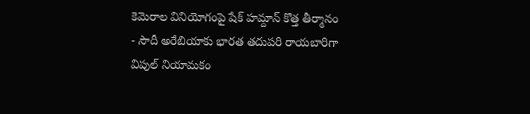కెమెరాల వినియోగంపై షేక్ హమ్దాన్ కొత్త తీర్మానం
- సౌదీ అరేబియాకు భారత తదుపరి రాయబారిగా విపుల్ నియామకం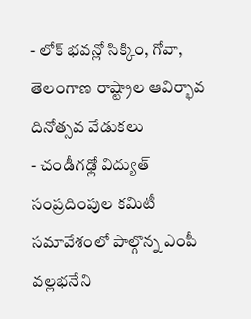- లోక్ భవన్లో సిక్కిం, గోవా, తెలంగాణ రాష్ట్రాల ఆవిర్భావ దినోత్సవ వేడుకలు
- చండీగఢ్లో విద్యుత్ సంప్రదింపుల కమిటీ సమావేశంలో పాల్గొన్న ఎంపీ వల్లభనేని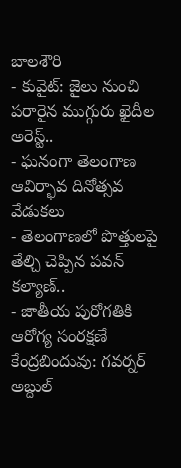బాలశౌరి
- కువైట్: జైలు నుంచి పరారైన ముగ్గురు ఖైదీల అరెస్ట్..
- ఘనంగా తెలంగాణ ఆవిర్భావ దినోత్సవ వేడుకలు
- తెలంగాణలో పొత్తులపై తేల్చి చెప్పిన పవన్ కల్యాణ్..
- జాతీయ పురోగతికి ఆరోగ్య సంరక్షణే కేంద్రబిందువు: గవర్నర్ అబ్దుల్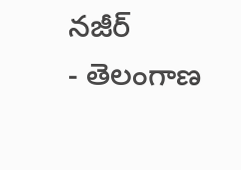నజీర్
- తెలంగాణ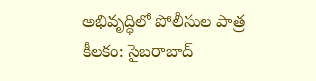అభివృద్ధిలో పోలీసుల పాత్ర కీలకం: సైబరాబాద్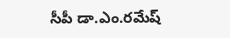సీపీ డా.ఎం.రమేష్